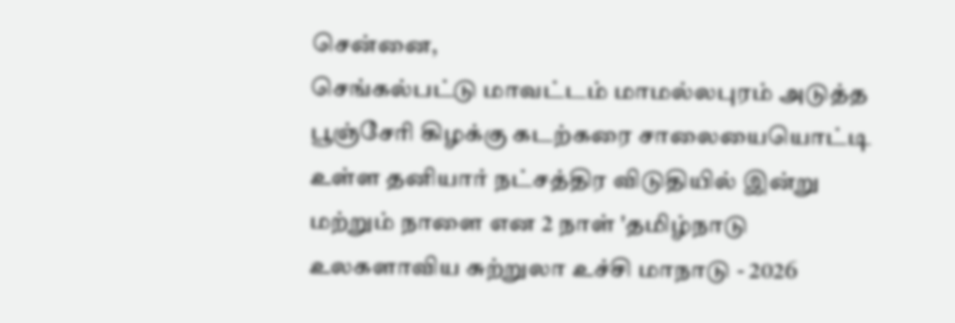சென்னை,
செங்கல்பட்டு மாவட்டம் மாமல்லபுரம் அடுத்த பூஞ்சேரி கிழக்கு கடற்கரை சாலையையொட்டி உள்ள தனியார் நட்சத்திர விடுதியில் இன்று மற்றும் நாளை என 2 நாள் 'தமிழ்நாடு உலகளாவிய சுற்றுலா உச்சி மாநாடு - 2026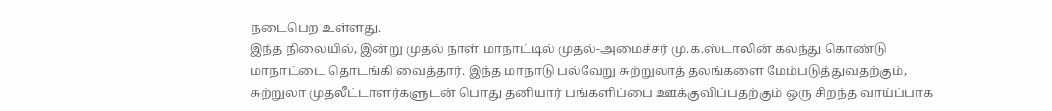நடைபெற உள்ளது.
இந்த நிலையில், இன்று முதல் நாள் மாநாட்டில் முதல்-அமைச்சர் மு.க.ஸ்டாலின் கலந்து கொண்டு மாநாட்டை தொடங்கி வைத்தார். இந்த மாநாடு பல்வேறு சுற்றுலாத் தலங்களை மேம்படுத்துவதற்கும், சுற்றுலா முதலீட்டாளர்களுடன் பொது தனியார் பங்களிப்பை ஊக்குவிப்பதற்கும் ஒரு சிறந்த வாய்ப்பாக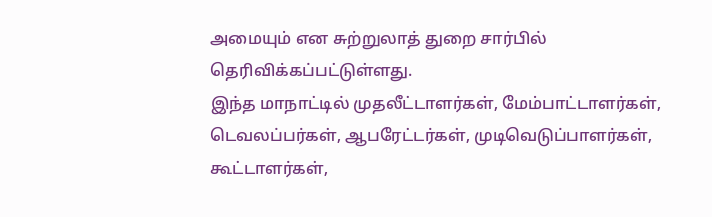அமையும் என சுற்றுலாத் துறை சார்பில் தெரிவிக்கப்பட்டுள்ளது.
இந்த மாநாட்டில் முதலீட்டாளர்கள், மேம்பாட்டாளர்கள், டெவலப்பர்கள், ஆபரேட்டர்கள், முடிவெடுப்பாளர்கள், கூட்டாளர்கள்,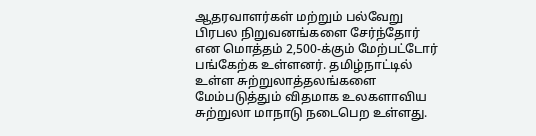ஆதரவாளர்கள் மற்றும் பல்வேறு பிரபல நிறுவனங்களை சேர்ந்தோர் என மொத்தம் 2,500-க்கும் மேற்பட்டோர் பங்கேற்க உள்ளனர். தமிழ்நாட்டில் உள்ள சுற்றுலாத்தலங்களை மேம்படுத்தும் விதமாக உலகளாவிய சுற்றுலா மாநாடு நடைபெற உள்ளது.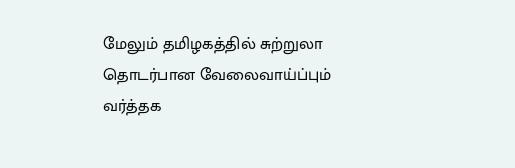மேலும் தமிழகத்தில் சுற்றுலா தொடர்பான வேலைவாய்ப்பும் வர்த்தக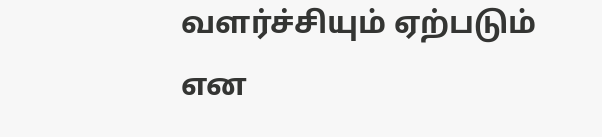வளர்ச்சியும் ஏற்படும் என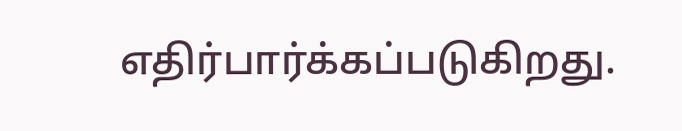எதிர்பார்க்கப்படுகிறது.